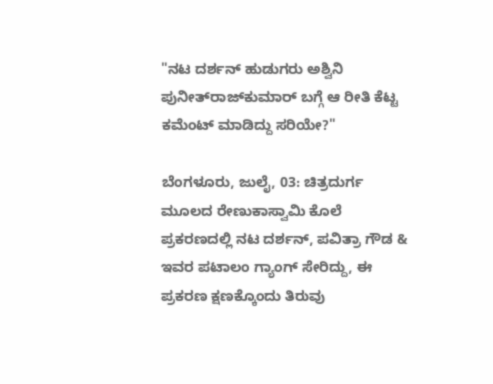"ನಟ ದರ್ಶನ್‌ ಹುಡುಗರು ಅಶ್ವಿನಿ ಪುನೀತ್‌ರಾಜ್‌ಕುಮಾರ್‌ ಬಗ್ಗೆ ಆ ರೀತಿ ಕೆಟ್ಟ ಕಮೆಂಟ್ ಮಾಡಿದ್ದು ಸರಿಯೇ?"

ಬೆಂಗಳೂರು, ಜುಲೈ, 03: ಚಿತ್ರದುರ್ಗ ಮೂಲದ ರೇಣುಕಾಸ್ವಾಮಿ ಕೊಲೆ ಪ್ರಕರಣದಲ್ಲಿ ನಟ ದರ್ಶನ್‌, ಪವಿತ್ರಾ ಗೌಡ & ಇವರ ಪಟಾಲಂ ಗ್ಯಾಂಗ್‌ ಸೇರಿದ್ದು, ಈ ಪ್ರಕರಣ ಕ್ಷಣಕ್ಕೊಂದು ತಿರುವು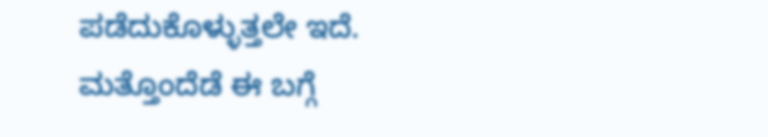ಪಡೆದುಕೊಳ್ಳುತ್ತಲೇ ಇದೆ. ಮತ್ತೊಂದೆಡೆ ಈ ಬಗ್ಗೆ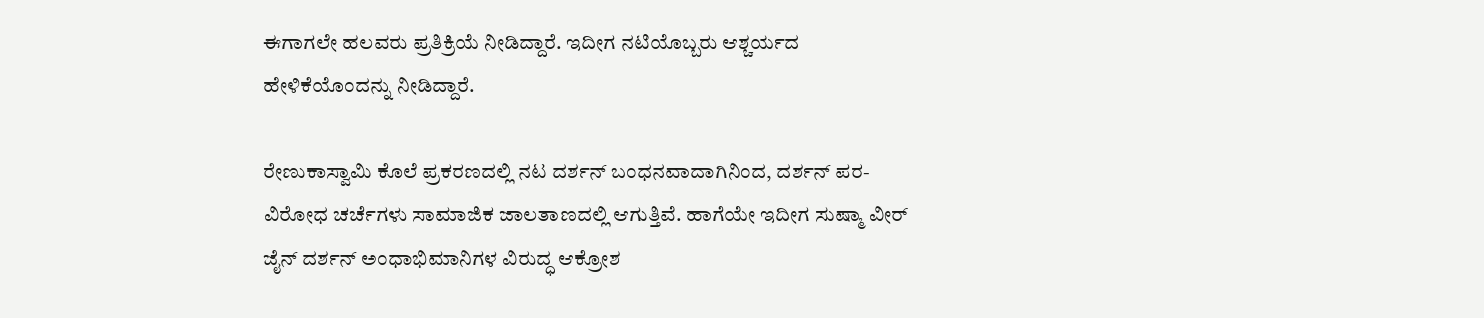ಈಗಾಗಲೇ ಹಲವರು ಪ್ರತಿಕ್ರಿಯೆ ನೀಡಿದ್ದಾರೆ. ಇದೀಗ ನಟಿಯೊಬ್ಬರು ಆಶ್ಚರ್ಯದ ಹೇಳಿಕೆಯೊಂದನ್ನು ನೀಡಿದ್ದಾರೆ.

ರೇಣುಕಾಸ್ವಾಮಿ ಕೊಲೆ ಪ್ರಕರಣದಲ್ಲಿ ನಟ ದರ್ಶನ್‌ ಬಂಧನವಾದಾಗಿನಿಂದ, ದರ್ಶನ್‌ ಪರ-ವಿರೋಧ ಚರ್ಚೆಗಳು ಸಾಮಾಜಿಕ ಜಾಲತಾಣದಲ್ಲಿ ಆಗುತ್ತಿವೆ. ಹಾಗೆಯೇ ಇದೀಗ ಸುಷ್ಮಾ ವೀರ್ ಜೈನ್‌ ದರ್ಶನ್‌ ಅಂಧಾಭಿಮಾನಿಗಳ ವಿರುದ್ಧ ಆಕ್ರೋಶ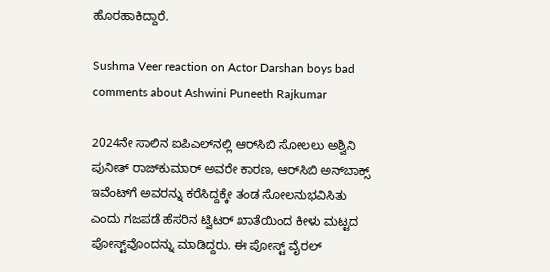ಹೊರಹಾಕಿದ್ದಾರೆ.

Sushma Veer reaction on Actor Darshan boys bad comments about Ashwini Puneeth Rajkumar

2024ನೇ ಸಾಲಿನ ಐಪಿಎಲ್‌ನಲ್ಲಿ ಆರ್‌ಸಿಬಿ ಸೋಲಲು ಅಶ್ವಿನಿ ಪುನೀತ್‌ ರಾಜ್‌ಕುಮಾರ್‌ ಅವರೇ ಕಾರಣ, ಆರ್‌ಸಿಬಿ ಅನ್‌ಬಾಕ್ಸ್‌ ಇವೆಂಟ್‌ಗೆ ಅವರನ್ನು ಕರೆಸಿದ್ದಕ್ಕೇ ತಂಡ ಸೋಲನುಭವಿಸಿತು ಎಂದು ಗಜಪಡೆ ಹೆಸರಿನ ಟ್ವಿಟರ್‌ ಖಾತೆಯಿಂದ ಕೀಳು ಮಟ್ಟದ ಪೋಸ್ಟ್‌ವೊಂದನ್ನು ಮಾಡಿದ್ದರು. ಈ ಪೋಸ್ಟ್‌ ವೈರಲ್‌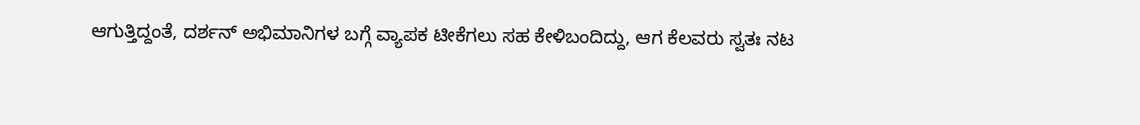ಆಗುತ್ತಿದ್ದಂತೆ, ದರ್ಶನ್‌ ಅಭಿಮಾನಿಗಳ ಬಗ್ಗೆ ವ್ಯಾಪಕ ಟೀಕೆಗಲು ಸಹ ಕೇಳಿಬಂದಿದ್ದು, ಆಗ ಕೆಲವರು ಸ್ವತಃ ನಟ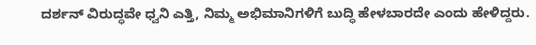ದರ್ಶನ್‌ ವಿರುದ್ಧವೇ ಧ್ವನಿ ಎತ್ತಿ, ನಿಮ್ಮ ಅಭಿಮಾನಿಗಳಿಗೆ ಬುದ್ಧಿ ಹೇಳಬಾರದೇ ಎಂದು ಹೇಳಿದ್ದರು.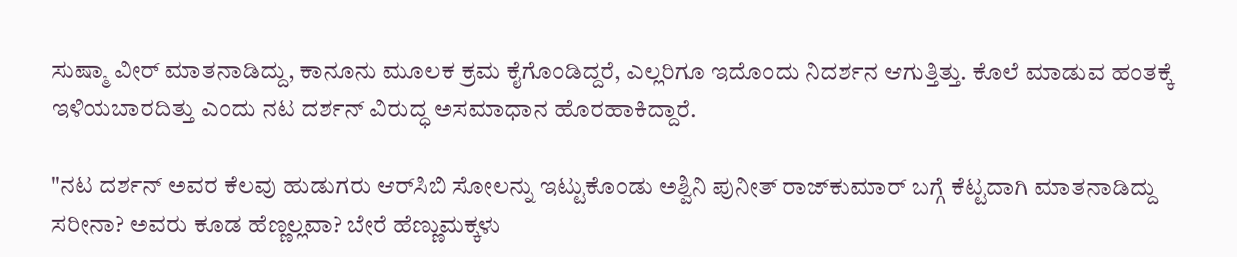ಸುಷ್ಮಾ ವೀರ್‌ ಮಾತನಾಡಿದ್ದು, ಕಾನೂನು ಮೂಲಕ ಕ್ರಮ ಕೈಗೊಂಡಿದ್ದರೆ, ಎಲ್ಲರಿಗೂ ಇದೊಂದು ನಿದರ್ಶನ ಆಗುತ್ತಿತ್ತು. ಕೊಲೆ ಮಾಡುವ ಹಂತಕ್ಕೆ ಇಳಿಯಬಾರದಿತ್ತು ಎಂದು ನಟ ದರ್ಶನ್‌ ವಿರುದ್ಧ ಅಸಮಾಧಾನ ಹೊರಹಾಕಿದ್ದಾರೆ.

"ನಟ ದರ್ಶನ್‌ ಅವರ ಕೆಲವು ಹುಡುಗರು ಆರ್‌ಸಿಬಿ ಸೋಲನ್ನು ಇಟ್ಟುಕೊಂಡು ಅಶ್ವಿನಿ ಪುನೀತ್‌ ರಾಜ್‌ಕುಮಾರ್‌ ಬಗ್ಗೆ ಕೆಟ್ಟದಾಗಿ ಮಾತನಾಡಿದ್ದು ಸರೀನಾ? ಅವರು ಕೂಡ ಹೆಣ್ಣಲ್ಲವಾ? ಬೇರೆ ಹೆಣ್ಣುಮಕ್ಕಳು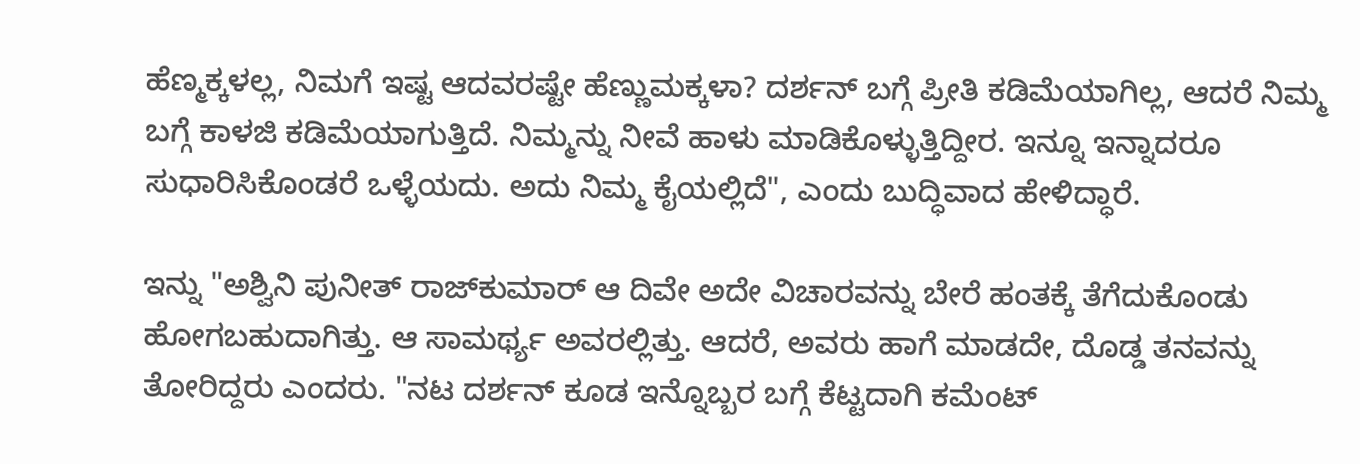ಹೆಣ್ಮಕ್ಕಳಲ್ಲ, ನಿಮಗೆ ಇಷ್ಟ ಆದವರಷ್ಟೇ ಹೆಣ್ಣುಮಕ್ಕಳಾ? ದರ್ಶನ್‌ ಬಗ್ಗೆ ಪ್ರೀತಿ ಕಡಿಮೆಯಾಗಿಲ್ಲ, ಆದರೆ ನಿಮ್ಮ ಬಗ್ಗೆ ಕಾಳಜಿ ಕಡಿಮೆಯಾಗುತ್ತಿದೆ. ನಿಮ್ಮನ್ನು ನೀವೆ ಹಾಳು ಮಾಡಿಕೊಳ್ಳುತ್ತಿದ್ದೀರ. ಇನ್ನೂ ಇನ್ನಾದರೂ ಸುಧಾರಿಸಿಕೊಂಡರೆ ಒಳ್ಳೆಯದು. ಅದು ನಿಮ್ಮ ಕೈಯಲ್ಲಿದೆ", ಎಂದು ಬುದ್ಧಿವಾದ ಹೇಳಿದ್ಧಾರೆ.

ಇನ್ನು "ಅಶ್ವಿನಿ ಪುನೀತ್‌ ರಾಜ್‌ಕುಮಾರ್‌ ಆ ದಿವೇ ಅದೇ ವಿಚಾರವನ್ನು ಬೇರೆ ಹಂತಕ್ಕೆ ತೆಗೆದುಕೊಂಡು ಹೋಗಬಹುದಾಗಿತ್ತು. ಆ ಸಾಮರ್ಥ್ಯ ಅವರಲ್ಲಿತ್ತು. ಆದರೆ, ಅವರು ಹಾಗೆ ಮಾಡದೇ, ದೊಡ್ಡ ತನವನ್ನು ತೋರಿದ್ದರು ಎಂದರು. "ನಟ ದರ್ಶನ್‌ ಕೂಡ ಇನ್ನೊಬ್ಬರ ಬಗ್ಗೆ ಕೆಟ್ಟದಾಗಿ ಕಮೆಂಟ್‌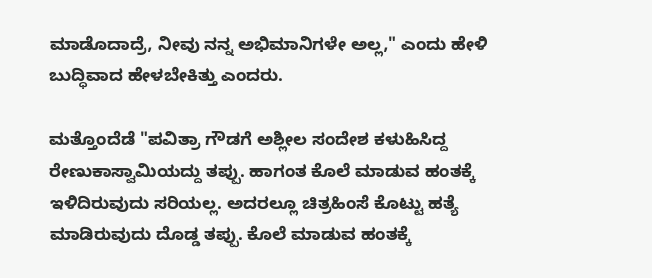ಮಾಡೊದಾದ್ರೆ, ನೀವು ನನ್ನ ಅಭಿಮಾನಿಗಳೇ ಅಲ್ಲ," ಎಂದು ಹೇಳಿ ಬುದ್ಧಿವಾದ ಹೇಳಬೇಕಿತ್ತು ಎಂದರು.

ಮತ್ತೊಂದೆಡೆ "ಪವಿತ್ರಾ ಗೌಡಗೆ ಅಶ್ಲೀಲ ಸಂದೇಶ ಕಳುಹಿಸಿದ್ದ ರೇಣುಕಾಸ್ವಾಮಿಯದ್ದು ತಪ್ಪು. ಹಾಗಂತ ಕೊಲೆ ಮಾಡುವ ಹಂತಕ್ಕೆ ಇಳಿದಿರುವುದು ಸರಿಯಲ್ಲ. ಅದರಲ್ಲೂ ಚಿತ್ರಹಿಂಸೆ ಕೊಟ್ಟು ಹತ್ಯೆ ಮಾಡಿರುವುದು ದೊಡ್ಡ ತಪ್ಪು. ಕೊಲೆ ಮಾಡುವ ಹಂತಕ್ಕೆ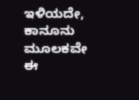ಇಳಿಯದೇ, ಕಾನೂನು ಮೂಲಕವೇ ಈ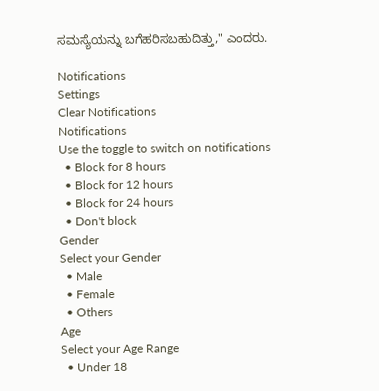ಸಮಸ್ಯೆಯನ್ನು ಬಗೆಹರಿಸಬಹುದಿತ್ತು," ಎಂದರು.

Notifications
Settings
Clear Notifications
Notifications
Use the toggle to switch on notifications
  • Block for 8 hours
  • Block for 12 hours
  • Block for 24 hours
  • Don't block
Gender
Select your Gender
  • Male
  • Female
  • Others
Age
Select your Age Range
  • Under 18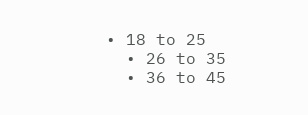• 18 to 25
  • 26 to 35
  • 36 to 45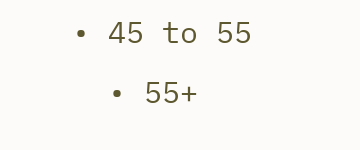• 45 to 55
  • 55+